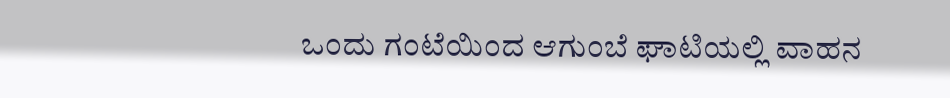ಒಂದು ಗಂಟೆಯಿಂದ ಆಗುಂಬೆ ಘಾಟಿಯಲ್ಲಿ ವಾಹನ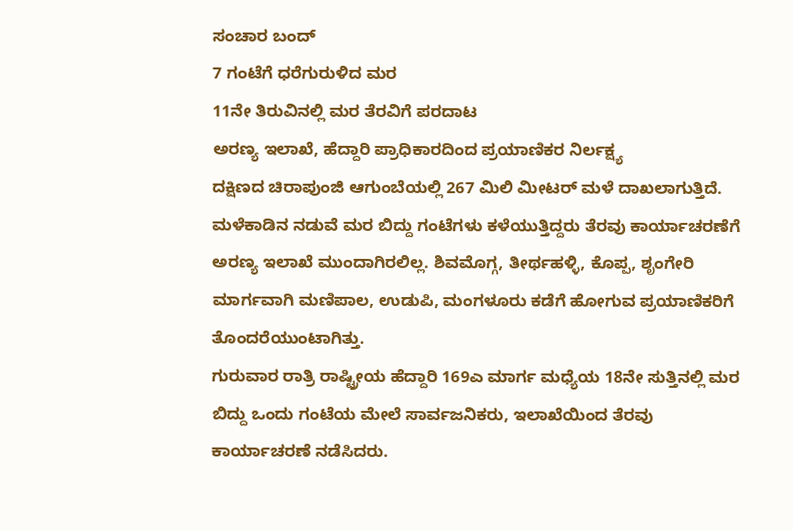ಸಂಚಾರ ಬಂದ್
7 ಗಂಟೆಗೆ ಧರೆಗುರುಳಿದ ಮರ
11ನೇ ತಿರುವಿನಲ್ಲಿ ಮರ ತೆರವಿಗೆ ಪರದಾಟ
ಅರಣ್ಯ ಇಲಾಖೆ, ಹೆದ್ದಾರಿ ಪ್ರಾಧಿಕಾರದಿಂದ ಪ್ರಯಾಣಿಕರ ನಿರ್ಲಕ್ಷ್ಯ
ದಕ್ಷಿಣದ ಚಿರಾಪುಂಜಿ ಆಗುಂಬೆಯಲ್ಲಿ 267 ಮಿಲಿ ಮೀಟರ್ ಮಳೆ ದಾಖಲಾಗುತ್ತಿದೆ. ಮಳೆಕಾಡಿನ ನಡುವೆ ಮರ ಬಿದ್ದು ಗಂಟೆಗಳು ಕಳೆಯುತ್ತಿದ್ದರು ತೆರವು ಕಾರ್ಯಾಚರಣೆಗೆ ಅರಣ್ಯ ಇಲಾಖೆ ಮುಂದಾಗಿರಲಿಲ್ಲ. ಶಿವಮೊಗ್ಗ, ತೀರ್ಥಹಳ್ಳಿ, ಕೊಪ್ಪ, ಶೃಂಗೇರಿ ಮಾರ್ಗವಾಗಿ ಮಣಿಪಾಲ, ಉಡುಪಿ, ಮಂಗಳೂರು ಕಡೆಗೆ ಹೋಗುವ ಪ್ರಯಾಣಿಕರಿಗೆ ತೊಂದರೆಯುಂಟಾಗಿತ್ತು.
ಗುರುವಾರ ರಾತ್ರಿ ರಾಷ್ಟ್ರೀಯ ಹೆದ್ದಾರಿ 169ಎ ಮಾರ್ಗ ಮಧ್ಯೆಯ 18ನೇ ಸುತ್ತಿನಲ್ಲಿ ಮರ ಬಿದ್ದು ಒಂದು ಗಂಟೆಯ ಮೇಲೆ ಸಾರ್ವಜನಿಕರು, ಇಲಾಖೆಯಿಂದ ತೆರವು ಕಾರ್ಯಾಚರಣೆ ನಡೆಸಿದರು.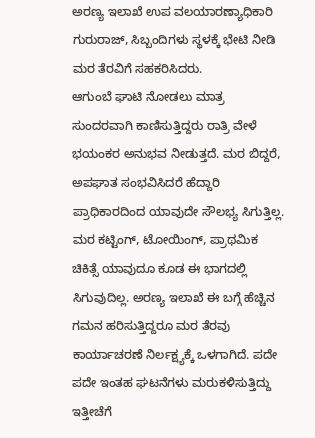ಅರಣ್ಯ ಇಲಾಖೆ ಉಪ ವಲಯಾರಣ್ಯಾಧಿಕಾರಿ ಗುರುರಾಜ್, ಸಿಬ್ಬಂದಿಗಳು ಸ್ಥಳಕ್ಕೆ ಭೇಟಿ ನೀಡಿ ಮರ ತೆರವಿಗೆ ಸಹಕರಿಸಿದರು.
ಆಗುಂಬೆ ಘಾಟಿ ನೋಡಲು ಮಾತ್ರ ಸುಂದರವಾಗಿ ಕಾಣಿಸುತ್ತಿದ್ದರು ರಾತ್ರಿ ವೇಳೆ ಭಯಂಕರ ಅನುಭವ ನೀಡುತ್ತದೆ. ಮರ ಬಿದ್ದರೆ, ಅಪಘಾತ ಸಂಭವಿಸಿದರೆ ಹೆದ್ದಾರಿ ಪ್ರಾಧಿಕಾರದಿಂದ ಯಾವುದೇ ಸೌಲಭ್ಯ ಸಿಗುತ್ತಿಲ್ಲ. ಮರ ಕಟ್ಟಿಂಗ್, ಟೋಯಿಂಗ್, ಪ್ರಾಥಮಿಕ ಚಿಕಿತ್ಸೆ ಯಾವುದೂ ಕೂಡ ಈ ಭಾಗದಲ್ಲಿ ಸಿಗುವುದಿಲ್ಲ. ಅರಣ್ಯ ಇಲಾಖೆ ಈ ಬಗ್ಗೆ ಹೆಚ್ಚಿನ ಗಮನ ಹರಿಸುತ್ತಿದ್ದರೂ ಮರ ತೆರವು ಕಾರ್ಯಾಚರಣೆ ನಿರ್ಲಕ್ಷ್ಯಕ್ಕೆ ಒಳಗಾಗಿದೆ. ಪದೇ ಪದೇ ಇಂತಹ ಘಟನೆಗಳು ಮರುಕಳಿಸುತ್ತಿದ್ದು ಇತ್ತೀಚೆಗೆ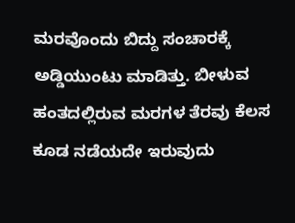ಮರವೊಂದು ಬಿದ್ದು ಸಂಚಾರಕ್ಕೆ ಅಡ್ಡಿಯುಂಟು ಮಾಡಿತ್ತು. ಬೀಳುವ ಹಂತದಲ್ಲಿರುವ ಮರಗಳ ತೆರವು ಕೆಲಸ ಕೂಡ ನಡೆಯದೇ ಇರುವುದು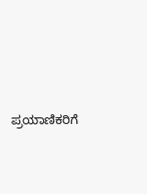ಪ್ರಯಾಣಿಕರಿಗೆ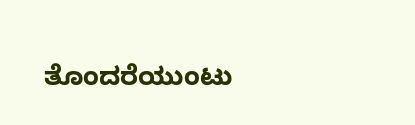ತೊಂದರೆಯುಂಟು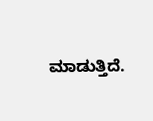ಮಾಡುತ್ತಿದೆ.